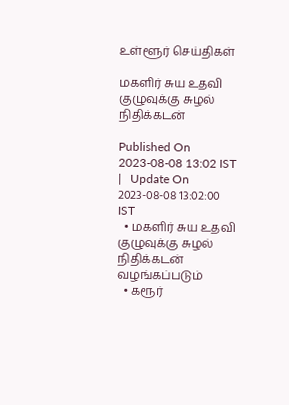உள்ளூர் செய்திகள்

மகளிர் சுய உதவி குழுவுக்கு சுழல் நிதிக்கடன்

Published On 2023-08-08 13:02 IST   |   Update On 2023-08-08 13:02:00 IST
  • மகளிர் சுய உதவி குழுவுக்கு சுழல் நிதிக்கடன் வழங்கப்படும்
  • கரூர்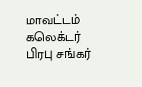மாவட்டம் கலெக்டர் பிரபு சங்கர்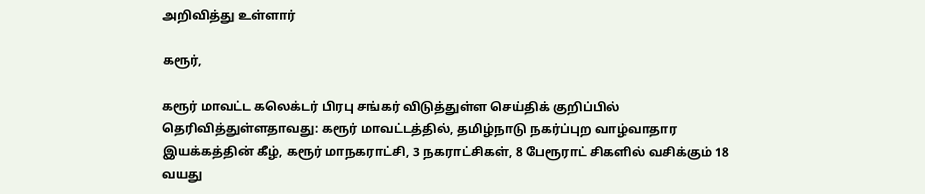அறிவித்து உள்ளார்

கரூர்,

கரூர் மாவட்ட கலெக்டர் பிரபு சங்கர் விடுத்துள்ள செய்திக் குறிப்பில் தெரிவித்துள்ளதாவது: கரூர் மாவட்டத்தில், தமிழ்நாடு நகர்ப்புற வாழ்வாதார இயக்கத்தின் கீழ், கரூர் மாநகராட்சி, 3 நகராட்சிகள், 8 பேரூராட் சிகளில் வசிக்கும் 18 வயது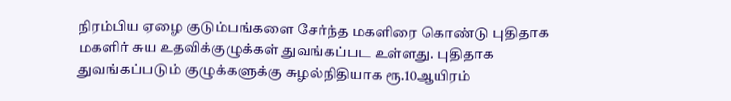நிரம்பிய ஏழை குடும்பங்களை சேர்ந்த மகளிரை கொண்டு புதிதாக மகளிர் சுய உதவிக்குழுக்கள் துவங்கப்பட உள்ளது. புதிதாக துவங்கப்படும் குழுக்களுக்கு சுழல்நிதியாக ரூ.10ஆயிரம்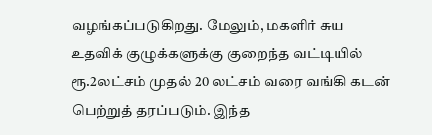வழங்கப்படுகிறது. மேலும், மகளிர் சுய உதவிக் குழுக்களுக்கு குறைந்த வட்டியில் ரூ.2லட்சம் முதல் 20 லட்சம் வரை வங்கி கடன் பெற்றுத் தரப்படும். இந்த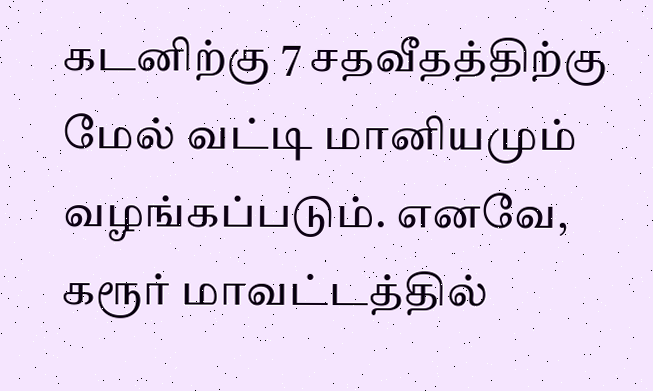கடனிற்கு 7 சதவீதத்திற்கு மேல் வட்டி மானியமும் வழங்கப்படும். எனவே, கரூர் மாவட்டத்தில்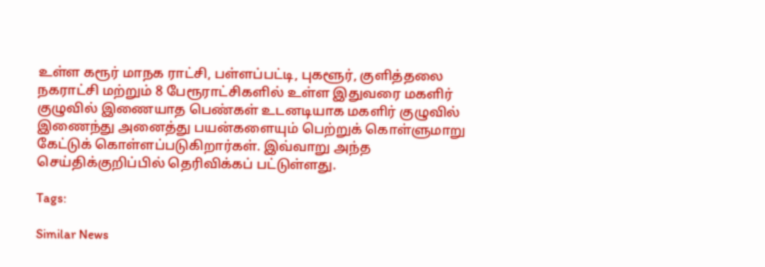உள்ள கரூர் மாநக ராட்சி, பள்ளப்பட்டி, புகளூர், குளித்தலை நகராட்சி மற்றும் 8 பேரூராட்சிகளில் உள்ள இதுவரை மகளிர் குழுவில் இணையாத பெண்கள் உடனடியாக மகளிர் குழுவில் இணைந்து அனைத்து பயன்களையும் பெற்றுக் கொள்ளுமாறு கேட்டுக் கொள்ளப்படுகிறார்கள். இவ்வாறு அந்த செய்திக்குறிப்பில் தெரிவிக்கப் பட்டுள்ளது.

Tags:

Similar News